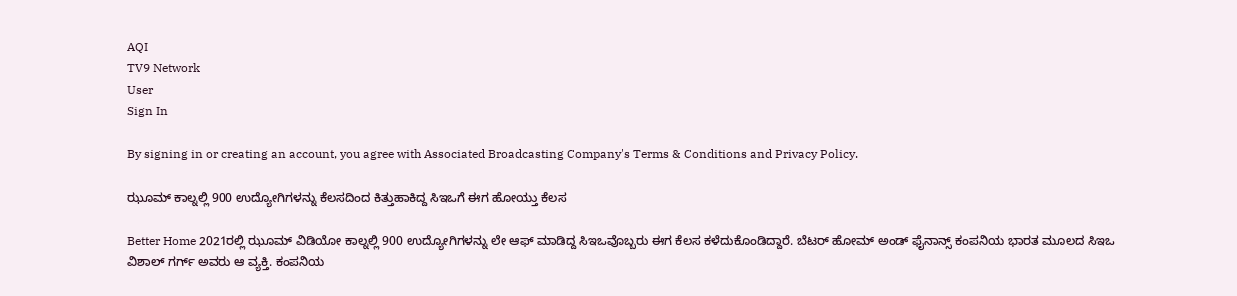AQI
TV9 Network
User
Sign In

By signing in or creating an account, you agree with Associated Broadcasting Company's Terms & Conditions and Privacy Policy.

ಝೂಮ್ ಕಾಲ್ನಲ್ಲಿ 900 ಉದ್ಯೋಗಿಗಳನ್ನು ಕೆಲಸದಿಂದ ಕಿತ್ತುಹಾಕಿದ್ದ ಸಿಇಒಗೆ ಈಗ ಹೋಯ್ತು ಕೆಲಸ

Better Home 2021ರಲ್ಲಿ ಝೂಮ್ ವಿಡಿಯೋ ಕಾಲ್ನಲ್ಲಿ 900 ಉದ್ಯೋಗಿಗಳನ್ನು ಲೇ ಆಫ್ ಮಾಡಿದ್ದ ಸಿಇಒವೊಬ್ಬರು ಈಗ ಕೆಲಸ ಕಳೆದುಕೊಂಡಿದ್ದಾರೆ. ಬೆಟರ್ ಹೋಮ್ ಅಂಡ್ ಫೈನಾನ್ಸ್ ಕಂಪನಿಯ ಭಾರತ ಮೂಲದ ಸಿಇಒ ವಿಶಾಲ್ ಗರ್ಗ್ ಅವರು ಆ ವ್ಯಕ್ತಿ. ಕಂಪನಿಯ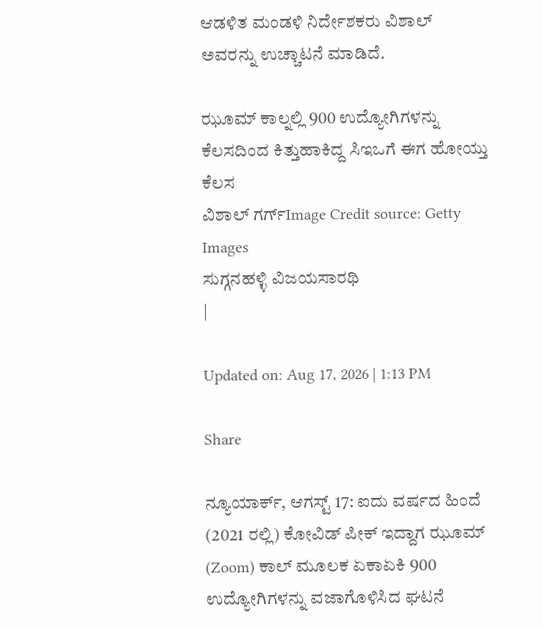ಆಡಳಿತ ಮಂಡಳಿ ನಿರ್ದೇಶಕರು ವಿಶಾಲ್ ಅವರನ್ನು ಉಚ್ಚಾಟನೆ ಮಾಡಿದೆ.

ಝೂಮ್ ಕಾಲ್ನಲ್ಲಿ 900 ಉದ್ಯೋಗಿಗಳನ್ನು ಕೆಲಸದಿಂದ ಕಿತ್ತುಹಾಕಿದ್ದ ಸಿಇಒಗೆ ಈಗ ಹೋಯ್ತು ಕೆಲಸ
ವಿಶಾಲ್ ಗರ್ಗ್Image Credit source: Getty Images
ಸುಗ್ಗನಹಳ್ಳಿ ವಿಜಯಸಾರಥಿ
|

Updated on: Aug 17, 2026 | 1:13 PM

Share

ನ್ಯೂಯಾರ್ಕ್, ಆಗಸ್ಟ್ 17: ಐದು ವರ್ಷದ ಹಿಂದೆ (2021 ರಲ್ಲಿ) ಕೋವಿಡ್ ಪೀಕ್ ಇದ್ದಾಗ ಝೂಮ್ (Zoom) ಕಾಲ್ ಮೂಲಕ ಏಕಾಏಕಿ 900 ಉದ್ಯೋಗಿಗಳನ್ನು ವಜಾಗೊಳಿಸಿದ ಘಟನೆ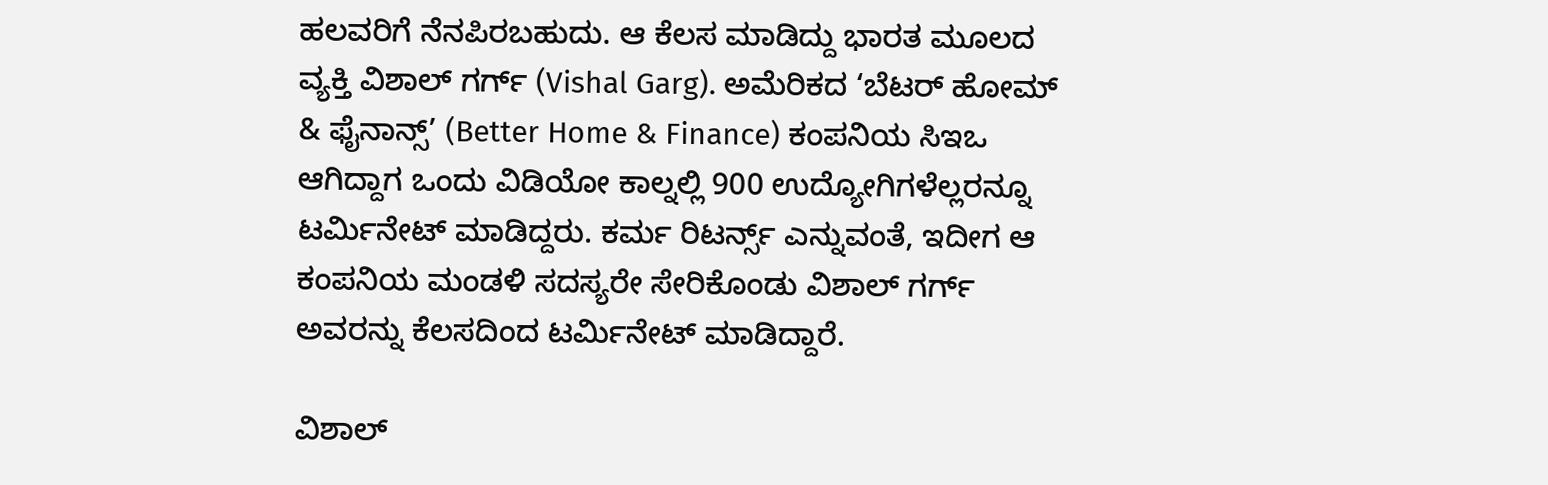ಹಲವರಿಗೆ ನೆನಪಿರಬಹುದು. ಆ ಕೆಲಸ ಮಾಡಿದ್ದು ಭಾರತ ಮೂಲದ ವ್ಯಕ್ತಿ ವಿಶಾಲ್ ಗರ್ಗ್ (Vishal Garg). ಅಮೆರಿಕದ ‘ಬೆಟರ್ ಹೋಮ್ & ಫೈನಾನ್ಸ್’ (Better Home & Finance) ಕಂಪನಿಯ ಸಿಇಒ ಆಗಿದ್ದಾಗ ಒಂದು ವಿಡಿಯೋ ಕಾಲ್ನಲ್ಲಿ 900 ಉದ್ಯೋಗಿಗಳೆಲ್ಲರನ್ನೂ ಟರ್ಮಿನೇಟ್ ಮಾಡಿದ್ದರು. ಕರ್ಮ ರಿಟರ್ನ್ಸ್ ಎನ್ನುವಂತೆ, ಇದೀಗ ಆ ಕಂಪನಿಯ ಮಂಡಳಿ ಸದಸ್ಯರೇ ಸೇರಿಕೊಂಡು ವಿಶಾಲ್ ಗರ್ಗ್ ಅವರನ್ನು ಕೆಲಸದಿಂದ ಟರ್ಮಿನೇಟ್ ಮಾಡಿದ್ದಾರೆ.

ವಿಶಾಲ್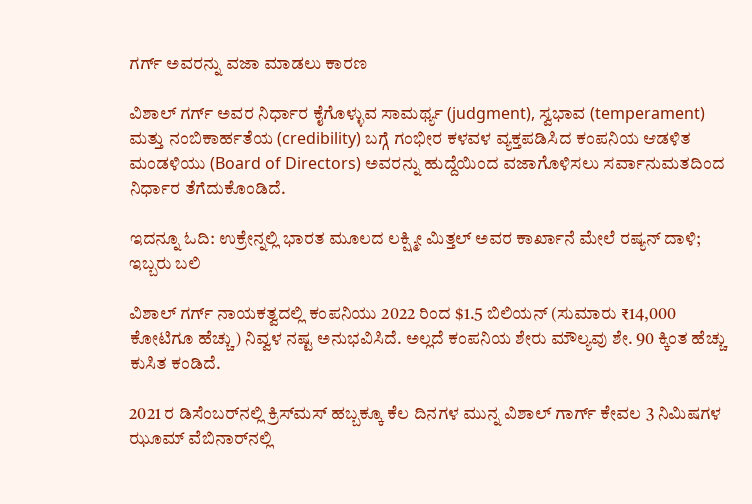ಗರ್ಗ್ ಅವರನ್ನು ವಜಾ ಮಾಡಲು ಕಾರಣ

ವಿಶಾಲ್ ಗರ್ಗ್ ಅವರ ನಿರ್ಧಾರ ಕೈಗೊಳ್ಳುವ ಸಾಮರ್ಥ್ಯ (judgment), ಸ್ವಭಾವ (temperament) ಮತ್ತು ನಂಬಿಕಾರ್ಹತೆಯ (credibility) ಬಗ್ಗೆ ಗಂಭೀರ ಕಳವಳ ವ್ಯಕ್ತಪಡಿಸಿದ ಕಂಪನಿಯ ಆಡಳಿತ ಮಂಡಳಿಯು (Board of Directors) ಅವರನ್ನು ಹುದ್ದೆಯಿಂದ ವಜಾಗೊಳಿಸಲು ಸರ್ವಾನುಮತದಿಂದ ನಿರ್ಧಾರ ತೆಗೆದುಕೊಂಡಿದೆ.

ಇದನ್ನೂ ಓದಿ: ಉಕ್ರೇನ್ನಲ್ಲಿ ಭಾರತ ಮೂಲದ ಲಕ್ಷ್ಮೀ ಮಿತ್ತಲ್ ಅವರ ಕಾರ್ಖಾನೆ ಮೇಲೆ ರಷ್ಯನ್ ದಾಳಿ; ಇಬ್ಬರು ಬಲಿ

ವಿಶಾಲ್ ಗರ್ಗ್ ನಾಯಕತ್ವದಲ್ಲಿ ಕಂಪನಿಯು 2022 ರಿಂದ $1.5 ಬಿಲಿಯನ್ (ಸುಮಾರು ₹14,000 ಕೋಟಿಗೂ ಹೆಚ್ಚು) ನಿವ್ವಳ ನಷ್ಟ ಅನುಭವಿಸಿದೆ. ಅಲ್ಲದೆ ಕಂಪನಿಯ ಶೇರು ಮೌಲ್ಯವು ಶೇ. 90 ಕ್ಕಿಂತ ಹೆಚ್ಚು ಕುಸಿತ ಕಂಡಿದೆ.

2021 ರ ಡಿಸೆಂಬರ್‌ನಲ್ಲಿ ಕ್ರಿಸ್‌ಮಸ್ ಹಬ್ಬಕ್ಕೂ ಕೆಲ ದಿನಗಳ ಮುನ್ನ ವಿಶಾಲ್ ಗಾರ್ಗ್ ಕೇವಲ 3 ನಿಮಿಷಗಳ ಝೂಮ್ ವೆಬಿನಾರ್‌ನಲ್ಲಿ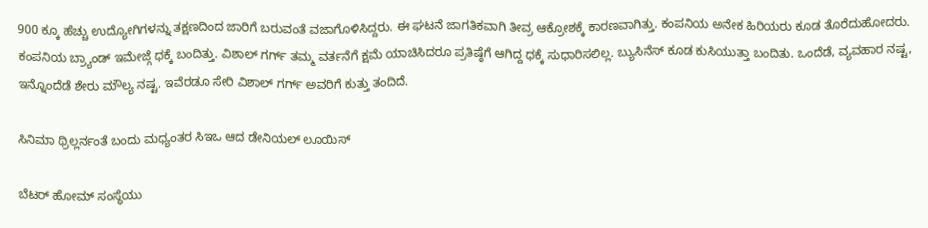900 ಕ್ಕೂ ಹೆಚ್ಚು ಉದ್ಯೋಗಿಗಳನ್ನು ತಕ್ಷಣದಿಂದ ಜಾರಿಗೆ ಬರುವಂತೆ ವಜಾಗೊಳಿಸಿದ್ದರು. ಈ ಘಟನೆ ಜಾಗತಿಕವಾಗಿ ತೀವ್ರ ಆಕ್ರೋಶಕ್ಕೆ ಕಾರಣವಾಗಿತ್ತು. ಕಂಪನಿಯ ಅನೇಕ ಹಿರಿಯರು ಕೂಡ ತೊರೆದುಹೋದರು. ಕಂಪನಿಯ ಬ್ರ್ಯಾಂಡ್ ಇಮೇಜ್ಗೆ ಧಕ್ಕೆ ಬಂದಿತ್ತು. ವಿಶಾಲ್ ಗರ್ಗ್ ತಮ್ಮ ವರ್ತನೆಗೆ ಕ್ಷಮೆ ಯಾಚಿಸಿದರೂ ಪ್ರತಿಷ್ಠೆಗೆ ಆಗಿದ್ದ ಧಕ್ಕೆ ಸುಧಾರಿಸಲಿಲ್ಲ. ಬ್ಯುಸಿನೆಸ್ ಕೂಡ ಕುಸಿಯುತ್ತಾ ಬಂದಿತು. ಒಂದೆಡೆ, ವ್ಯವಹಾರ ನಷ್ಟ, ಇನ್ನೊಂದೆಡೆ ಶೇರು ಮೌಲ್ಯ ನಷ್ಟ. ಇವೆರಡೂ ಸೇರಿ ವಿಶಾಲ್ ಗರ್ಗ್ ಅವರಿಗೆ ಕುತ್ತು ತಂದಿದೆ.

ಸಿನಿಮಾ ಥ್ರಿಲ್ಲರ್ನಂತೆ ಬಂದು ಮಧ್ಯಂತರ ಸಿಇಒ ಆದ ಡೇನಿಯಲ್ ಲೂಯಿಸ್

ಬೆಟರ್ ಹೋಮ್ ಸಂಸ್ಥೆಯು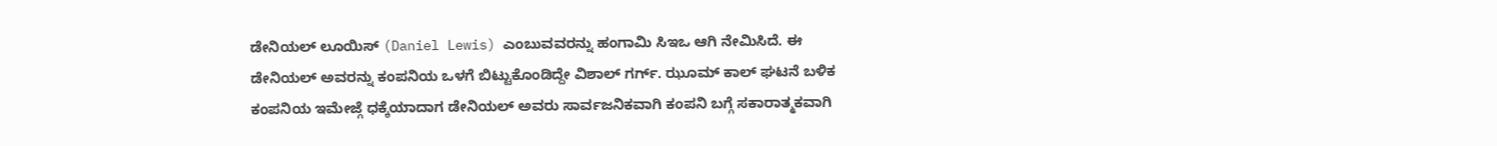ಡೇನಿಯಲ್ ಲೂಯಿಸ್ (Daniel Lewis) ಎಂಬುವವರನ್ನು ಹಂಗಾಮಿ ಸಿಇಒ ಆಗಿ ನೇಮಿಸಿದೆ. ಈ ಡೇನಿಯಲ್ ಅವರನ್ನು ಕಂಪನಿಯ ಒಳಗೆ ಬಿಟ್ಟುಕೊಂಡಿದ್ದೇ ವಿಶಾಲ್ ಗರ್ಗ್. ಝೂಮ್ ಕಾಲ್ ಘಟನೆ ಬಳಿಕ ಕಂಪನಿಯ ಇಮೇಜ್ಗೆ ಧಕ್ಕೆಯಾದಾಗ ಡೇನಿಯಲ್ ಅವರು ಸಾರ್ವಜನಿಕವಾಗಿ ಕಂಪನಿ ಬಗ್ಗೆ ಸಕಾರಾತ್ಮಕವಾಗಿ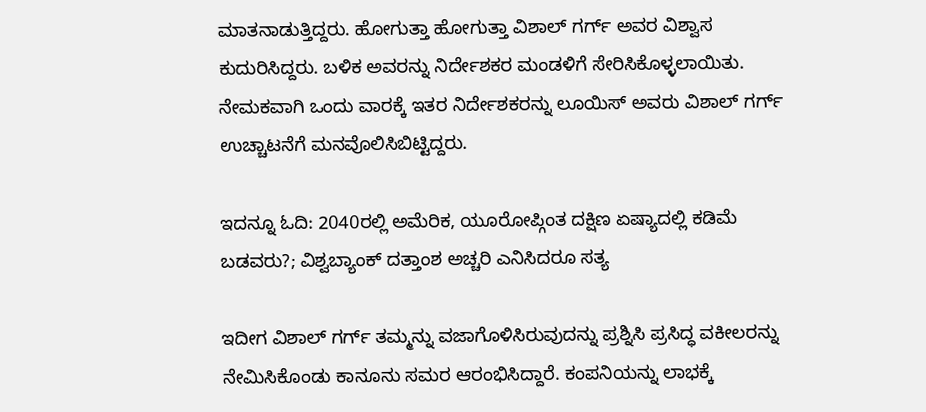ಮಾತನಾಡುತ್ತಿದ್ದರು. ಹೋಗುತ್ತಾ ಹೋಗುತ್ತಾ ವಿಶಾಲ್ ಗರ್ಗ್ ಅವರ ವಿಶ್ವಾಸ ಕುದುರಿಸಿದ್ದರು. ಬಳಿಕ ಅವರನ್ನು ನಿರ್ದೇಶಕರ ಮಂಡಳಿಗೆ ಸೇರಿಸಿಕೊಳ್ಳಲಾಯಿತು. ನೇಮಕವಾಗಿ ಒಂದು ವಾರಕ್ಕೆ ಇತರ ನಿರ್ದೇಶಕರನ್ನು ಲೂಯಿಸ್ ಅವರು ವಿಶಾಲ್ ಗರ್ಗ್ ಉಚ್ಚಾಟನೆಗೆ ಮನವೊಲಿಸಿಬಿಟ್ಟಿದ್ದರು.

ಇದನ್ನೂ ಓದಿ: 2040ರಲ್ಲಿ ಅಮೆರಿಕ, ಯೂರೋಪ್ಗಿಂತ ದಕ್ಷಿಣ ಏಷ್ಯಾದಲ್ಲಿ ಕಡಿಮೆ ಬಡವರು?; ವಿಶ್ವಬ್ಯಾಂಕ್ ದತ್ತಾಂಶ ಅಚ್ಚರಿ ಎನಿಸಿದರೂ ಸತ್ಯ

ಇದೀಗ ವಿಶಾಲ್ ಗರ್ಗ್ ತಮ್ಮನ್ನು ವಜಾಗೊಳಿಸಿರುವುದನ್ನು ಪ್ರಶ್ನಿಸಿ ಪ್ರಸಿದ್ಧ ವಕೀಲರನ್ನು ನೇಮಿಸಿಕೊಂಡು ಕಾನೂನು ಸಮರ ಆರಂಭಿಸಿದ್ದಾರೆ. ಕಂಪನಿಯನ್ನು ಲಾಭಕ್ಕೆ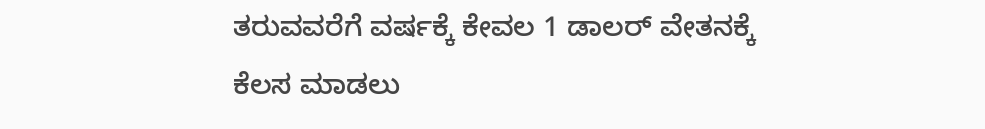ತರುವವರೆಗೆ ವರ್ಷಕ್ಕೆ ಕೇವಲ 1 ಡಾಲರ್ ವೇತನಕ್ಕೆ ಕೆಲಸ ಮಾಡಲು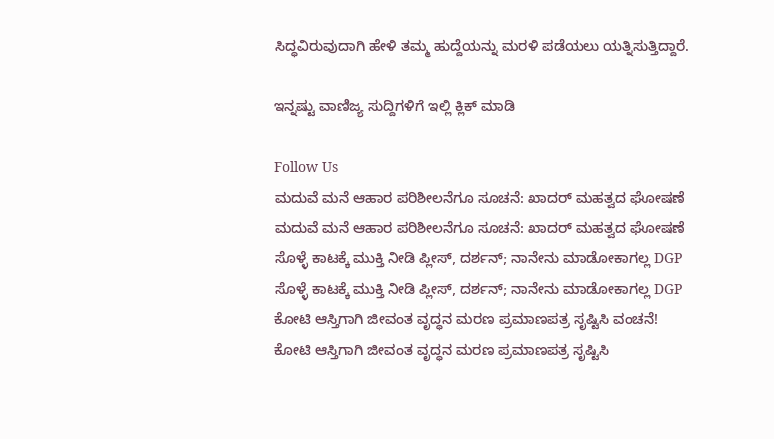ಸಿದ್ಧವಿರುವುದಾಗಿ ಹೇಳಿ ತಮ್ಮ ಹುದ್ದೆಯನ್ನು ಮರಳಿ ಪಡೆಯಲು ಯತ್ನಿಸುತ್ತಿದ್ದಾರೆ.

ಇನ್ನಷ್ಟು ವಾಣಿಜ್ಯ ಸುದ್ದಿಗಳಿಗೆ ಇಲ್ಲಿ ಕ್ಲಿಕ್ ಮಾಡಿ

Follow Us
ಮದುವೆ ಮನೆ ಆಹಾರ ಪರಿಶೀಲನೆಗೂ ಸೂಚನೆ: ಖಾದರ್ ಮಹತ್ವದ ಘೋಷಣೆ
ಮದುವೆ ಮನೆ ಆಹಾರ ಪರಿಶೀಲನೆಗೂ ಸೂಚನೆ: ಖಾದರ್ ಮಹತ್ವದ ಘೋಷಣೆ
ಸೊಳ್ಳೆ ಕಾಟಕ್ಕೆ ಮುಕ್ತಿ ನೀಡಿ ಪ್ಲೀಸ್, ದರ್ಶನ್; ನಾನೇನು ಮಾಡೋಕಾಗಲ್ಲ DGP
ಸೊಳ್ಳೆ ಕಾಟಕ್ಕೆ ಮುಕ್ತಿ ನೀಡಿ ಪ್ಲೀಸ್, ದರ್ಶನ್; ನಾನೇನು ಮಾಡೋಕಾಗಲ್ಲ DGP
ಕೋಟಿ ಆಸ್ತಿಗಾಗಿ ಜೀವಂತ ವೃದ್ಧನ ಮರಣ ಪ್ರಮಾಣಪತ್ರ ಸೃಷ್ಟಿಸಿ ವಂಚನೆ!
ಕೋಟಿ ಆಸ್ತಿಗಾಗಿ ಜೀವಂತ ವೃದ್ಧನ ಮರಣ ಪ್ರಮಾಣಪತ್ರ ಸೃಷ್ಟಿಸಿ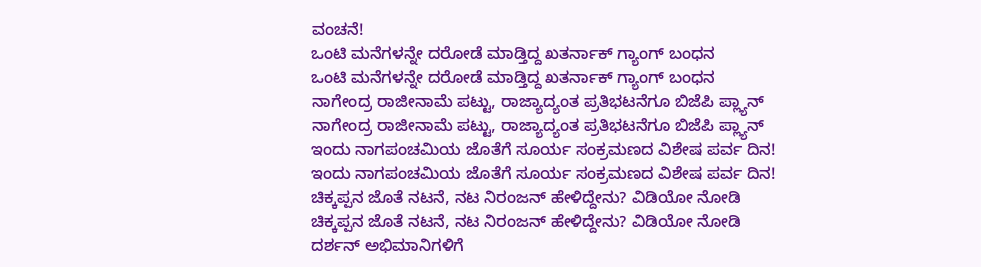ವಂಚನೆ!
ಒಂಟಿ ಮನೆಗಳನ್ನೇ ದರೋಡೆ ಮಾಡ್ತಿದ್ದ ಖತರ್ನಾಕ್ ಗ್ಯಾಂಗ್ ಬಂಧನ
ಒಂಟಿ ಮನೆಗಳನ್ನೇ ದರೋಡೆ ಮಾಡ್ತಿದ್ದ ಖತರ್ನಾಕ್ ಗ್ಯಾಂಗ್ ಬಂಧನ
ನಾಗೇಂದ್ರ ರಾಜೀನಾಮೆ ಪಟ್ಟು, ರಾಜ್ಯಾದ್ಯಂತ ಪ್ರತಿಭಟನೆಗೂ ಬಿಜೆಪಿ ಪ್ಲ್ಯಾನ್
ನಾಗೇಂದ್ರ ರಾಜೀನಾಮೆ ಪಟ್ಟು, ರಾಜ್ಯಾದ್ಯಂತ ಪ್ರತಿಭಟನೆಗೂ ಬಿಜೆಪಿ ಪ್ಲ್ಯಾನ್
ಇಂದು ನಾಗಪಂಚಮಿಯ ಜೊತೆಗೆ ಸೂರ್ಯ ಸಂಕ್ರಮಣದ ವಿಶೇಷ ಪರ್ವ ದಿನ!
ಇಂದು ನಾಗಪಂಚಮಿಯ ಜೊತೆಗೆ ಸೂರ್ಯ ಸಂಕ್ರಮಣದ ವಿಶೇಷ ಪರ್ವ ದಿನ!
ಚಿಕ್ಕಪ್ಪನ ಜೊತೆ ನಟನೆ, ನಟ ನಿರಂಜನ್ ಹೇಳಿದ್ದೇನು? ವಿಡಿಯೋ ನೋಡಿ
ಚಿಕ್ಕಪ್ಪನ ಜೊತೆ ನಟನೆ, ನಟ ನಿರಂಜನ್ ಹೇಳಿದ್ದೇನು? ವಿಡಿಯೋ ನೋಡಿ
ದರ್ಶನ್ ಅಭಿಮಾನಿಗಳಿಗೆ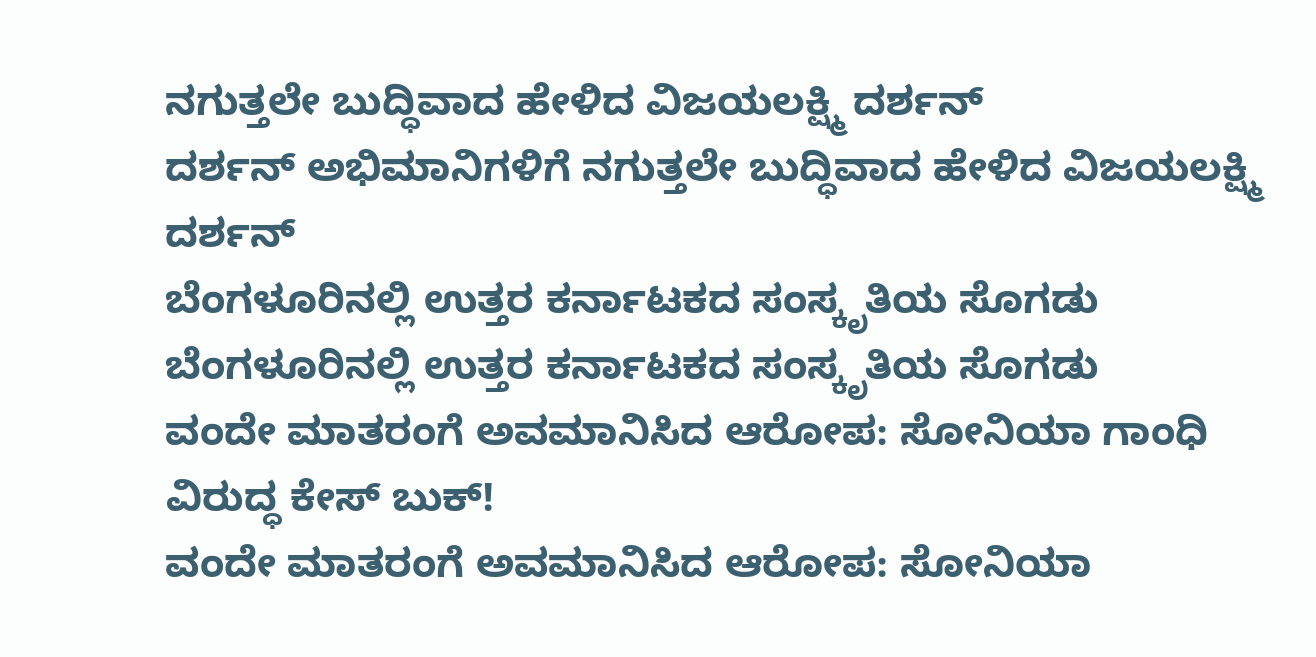ನಗುತ್ತಲೇ ಬುದ್ಧಿವಾದ ಹೇಳಿದ ವಿಜಯಲಕ್ಷ್ಮಿ ದರ್ಶನ್
ದರ್ಶನ್ ಅಭಿಮಾನಿಗಳಿಗೆ ನಗುತ್ತಲೇ ಬುದ್ಧಿವಾದ ಹೇಳಿದ ವಿಜಯಲಕ್ಷ್ಮಿ ದರ್ಶನ್
ಬೆಂಗಳೂರಿನಲ್ಲಿ ಉತ್ತರ ಕರ್ನಾಟಕದ ಸಂಸ್ಕೃತಿಯ ಸೊಗಡು
ಬೆಂಗಳೂರಿನಲ್ಲಿ ಉತ್ತರ ಕರ್ನಾಟಕದ ಸಂಸ್ಕೃತಿಯ ಸೊಗಡು
ವಂದೇ ಮಾತರಂಗೆ ಅವಮಾನಿಸಿದ ಆರೋಪ: ಸೋನಿಯಾ ಗಾಂಧಿ ವಿರುದ್ಧ ಕೇಸ್ ಬುಕ್!
ವಂದೇ ಮಾತರಂಗೆ ಅವಮಾನಿಸಿದ ಆರೋಪ: ಸೋನಿಯಾ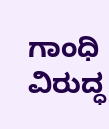ಗಾಂಧಿ ವಿರುದ್ಧ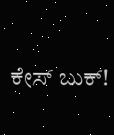ಕೇಸ್ ಬುಕ್!